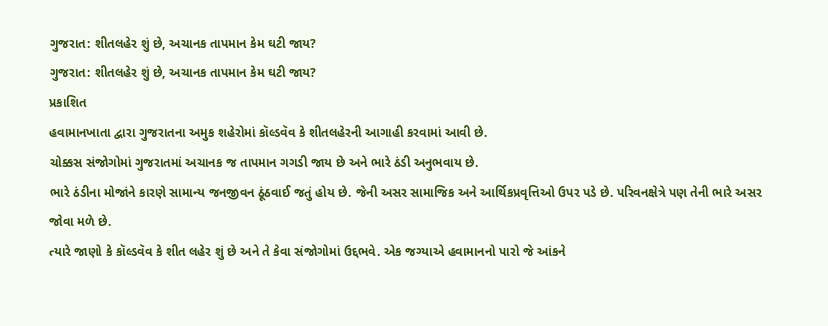ગુજરાત: શીતલહેર શું છે, અચાનક તાપમાન કેમ ઘટી જાય?
ગુજરાત: શીતલહેર શું છે, અચાનક તાપમાન કેમ ઘટી જાય?
પ્રકાશિત
હવામાનખાતા દ્વારા ગુજરાતના અમુક શહેરોમાં કૉલ્ડવૅવ કે શીતલહેરની આગાહી કરવામાં આવી છે.
ચોક્કસ સંજોગોમાં ગુજરાતમાં અચાનક જ તાપમાન ગગડી જાય છે અને ભારે ઠંડી અનુભવાય છે.
ભારે ઠંડીના મોજાંને કારણે સામાન્ય જનજીવન ઠૂંઠવાઈ જતું હોય છે. જેની અસર સામાજિક અને આર્થિકપ્રવૃત્તિઓ ઉપર પડે છે. પરિવનક્ષેત્રે પણ તેની ભારે અસર જોવા મળે છે.
ત્યારે જાણો કે કૉલ્ડવૅવ કે શીત લહેર શું છે અને તે કેવા સંજોગોમાં ઉદ્દભવે. એક જગ્યાએ હવામાનનો પારો જે આંકને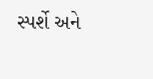સ્પર્શે અને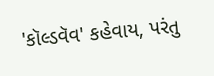'કૉલ્ડવૅવ' કહેવાય, પરંતુ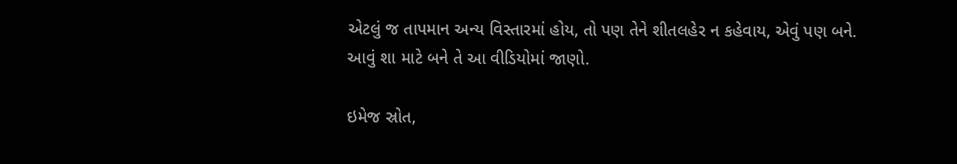એટલું જ તાપમાન અન્ય વિસ્તારમાં હોય, તો પણ તેને શીતલહેર ન કહેવાય, એવું પણ બને.
આવું શા માટે બને તે આ વીડિયોમાં જાણો.

ઇમેજ સ્રોત,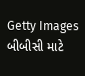Getty Images
બીબીસી માટે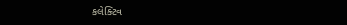કલેક્ટિવ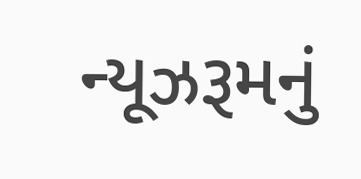ન્યૂઝરૂમનું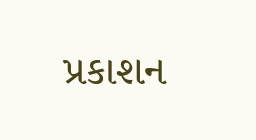પ્રકાશન